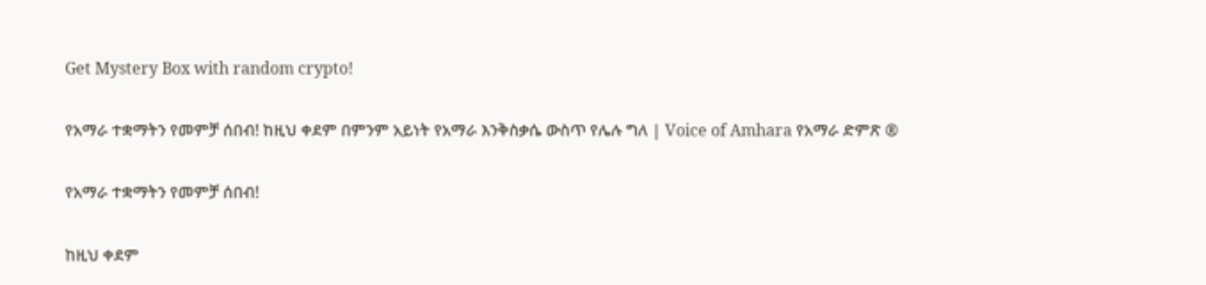Get Mystery Box with random crypto!

የአማራ ተቋማትን የመምቻ ሰበብ! ከዚህ ቀደም በምንም አይነት የአማራ እንቅስቃሴ ውስጥ የሌሉ ግለ | Voice of Amhara የአማራ ድምጽ ®

የአማራ ተቋማትን የመምቻ ሰበብ!

ከዚህ ቀደም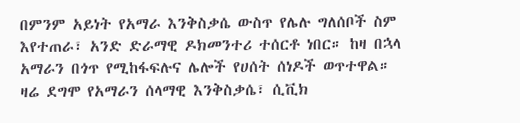በምንም አይነት የአማራ እንቅስቃሴ ውስጥ የሌሉ ግለሰቦች ስም እየተጠራ፣ አንድ ድራማዊ ዶክመንተሪ ተሰርቶ ነበር። ከዛ በኋላ አማራን በጎጥ የሚከፋፍሉና ሌሎች የሀሰት ሰነዶች ወጥተዋል። ዛሬ ደግሞ የአማራን ሰላማዊ እንቅስቃሴ፣ ሲቪክ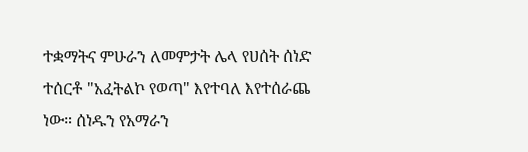ተቋማትና ምሁራን ለመምታት ሌላ የሀሰት ሰነድ ተሰርቶ "አፈትልኮ የወጣ" እየተባለ እየተሰራጨ ነው። ሰነዱን የአማራን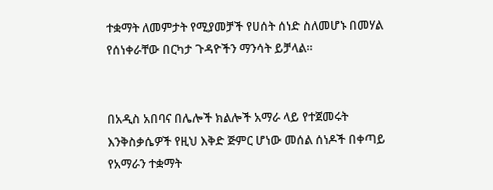ተቋማት ለመምታት የሚያመቻች የሀሰት ሰነድ ስለመሆኑ በመሃል የሰነቀራቸው በርካታ ጉዳዮችን ማንሳት ይቻላል።


በአዲስ አበባና በሌሎች ክልሎች አማራ ላይ የተጀመሩት እንቅስቃሴዎች የዚህ እቅድ ጅምር ሆነው መሰል ሰነዶች በቀጣይ የአማራን ተቋማት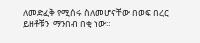ለመድፈቅ የሚሰሩ ስለመሆናቸው በወፍ በረር ይዘቶቹን  ማንበብ በቂ ነው።